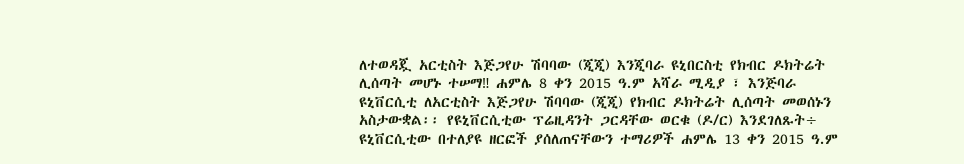ለተወዳጇ አርቲስት እጅጋየሁ ሽባባው (ጂጂ) እንጂባራ ዩኒበርስቲ የክብር ዶክትሬት ሊሰጣት መሆኑ ተሠማ‼ ሐምሌ 8 ቀን 2015 ዓ.ም አሻራ ሚዲያ ፣ እንጅባራ ዩኒቨርሲቲ ለአርቲስት እጅጋየሁ ሽባባው (ጂጂ) የክብር ዶክትሬት ሊሰጣት መወሰኑን አስታውቋል፡፡ የዩኒቨርሲቲው ፕሬዚዳንት ጋርዳቸው ወርቁ (ዶ/ር) እንደገለጹት÷ ዩኒቨርሲቲው በተለያዩ ዘርፎች ያሰለጠናቸውን ተማሪዎች ሐምሌ 13 ቀን 2015 ዓ.ም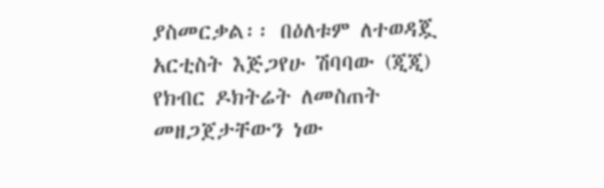ያስመርቃል፡፡ በዕለቱም ለተወዳጇ አርቲስት እጅጋየሁ ሽባባው (ጂጂ) የክብር ዶክትሬት ለመስጠት መዘጋጀታቸውን ነው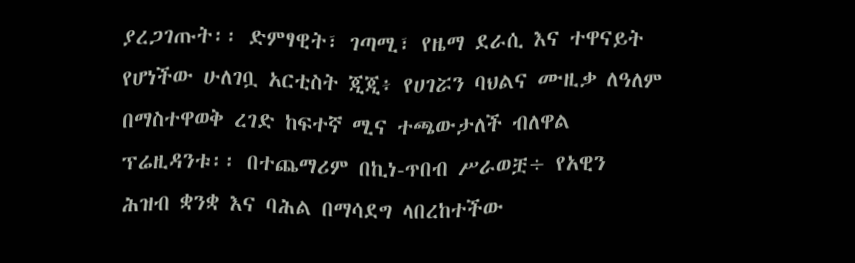ያረጋገጡት፡፡ ድምፃዊት፣ ገጣሚ፣ የዜማ ደራሲ እና ተዋናይት የሆነችው ሁለገቧ አርቲስት ጂጂ፥ የሀገሯን ባህልና ሙዚቃ ለዓለም በማስተዋወቅ ረገድ ከፍተኛ ሚና ተጫውታለች ብለዋል ፕሬዚዳንቱ፡፡ በተጨማሪም በኪነ-ጥበብ ሥራወቿ÷ የአዊን ሕዝብ ቋንቋ እና ባሕል በማሳደግ ላበረከተችው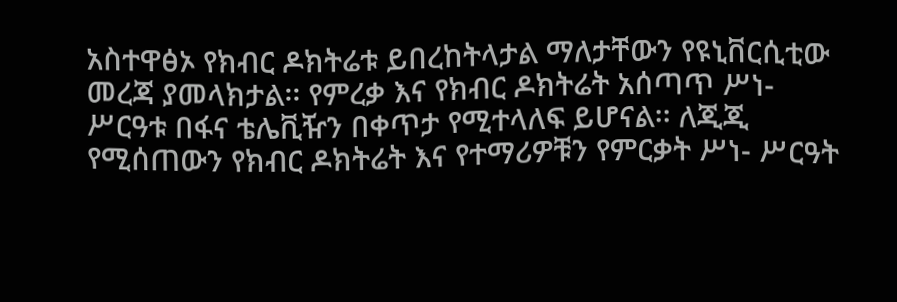አስተዋፅኦ የክብር ዶክትሬቱ ይበረከትላታል ማለታቸውን የዩኒቨርሲቲው መረጃ ያመላክታል፡፡ የምረቃ እና የክብር ዶክትሬት አሰጣጥ ሥነ- ሥርዓቱ በፋና ቴሌቪዥን በቀጥታ የሚተላለፍ ይሆናል፡፡ ለጂጂ የሚሰጠውን የክብር ዶክትሬት እና የተማሪዎቹን የምርቃት ሥነ- ሥርዓት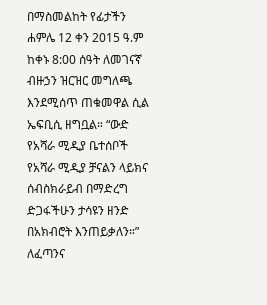በማስመልከት የፊታችን ሐምሌ 12 ቀን 2015 ዓ.ም ከቀኑ 8:00 ሰዓት ለመገናኛ ብዙኃን ዝርዝር መግለጫ እንደሚሰጥ ጠቁመዋል ሲል ኤፍቢሲ ዘግቧል። “ውድ የአሻራ ሚዲያ ቤተሰቦች የአሻራ ሚዲያ ቻናልን ላይክና ሰብስክራይብ በማድረግ ድጋፋችሁን ታሳዩን ዘንድ በአክብሮት እንጠይቃለን።” ለፈጣንና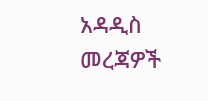አዳዲስ መረጃዎች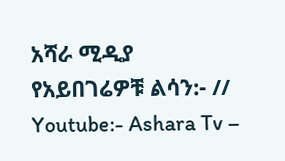አሻራ ሚዲያ የአይበገሬዎቹ ልሳን:- // Youtube:- Ashara Tv –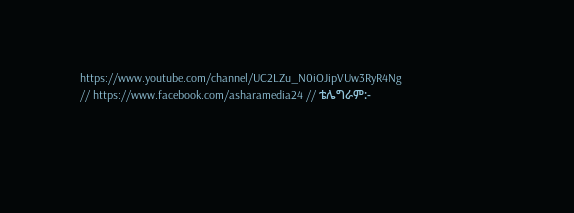https://www.youtube.com/channel/UC2LZu_N0iOJipVUw3RyR4Ng // https://www.facebook.com/asharamedia24 // ቴሌግራም:-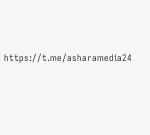https://t.me/asharamedia24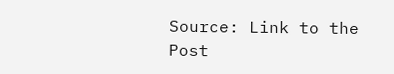Source: Link to the Post